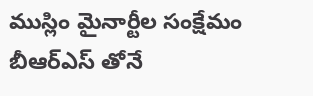ముస్లిం మైనార్టీల సంక్షేమం బీఆర్ఎస్ తోనే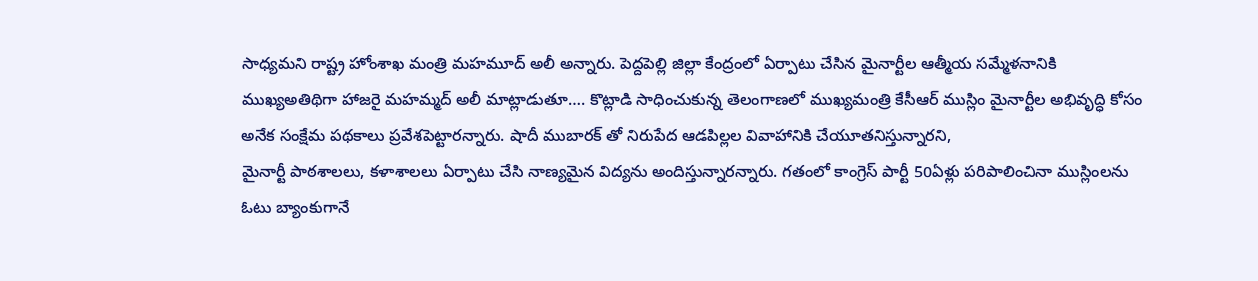సాధ్యమని రాష్ట్ర హోంశాఖ మంత్రి మహమూద్ అలీ అన్నారు. పెద్దపెల్లి జిల్లా కేంద్రంలో ఏర్పాటు చేసిన మైనార్టీల ఆత్మీయ సమ్మేళనానికి ముఖ్యఅతిథిగా హాజరై మహమ్మద్ అలీ మాట్లాడుతూ…. కొట్లాడి సాధించుకున్న తెలంగాణలో ముఖ్యమంత్రి కేసీఆర్ ముస్లిం మైనార్టీల అభివృద్ధి కోసం అనేక సంక్షేమ పథకాలు ప్రవేశపెట్టారన్నారు. షాదీ ముబారక్ తో నిరుపేద ఆడపిల్లల వివాహానికి చేయూతనిస్తున్నారని,
మైనార్టీ పాఠశాలలు, కళాశాలలు ఏర్పాటు చేసి నాణ్యమైన విద్యను అందిస్తున్నారన్నారు. గతంలో కాంగ్రెస్ పార్టీ 50ఏళ్లు పరిపాలించినా ముస్లింలను ఓటు బ్యాంకుగానే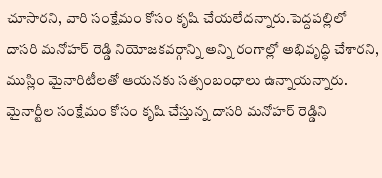చూసారని, వారి సంక్షేమం కోసం కృషి చేయలేదన్నారు.పెద్దపల్లిలో దాసరి మనోహర్ రెడ్డి నియోజకవర్గాన్ని అన్ని రంగాల్లో అభివృద్ధి చేశారని, ముస్లిం మైనారిటీలతో ఆయనకు సత్సంబంధాలు ఉన్నాయన్నారు. మైనార్టీల సంక్షేమం కోసం కృషి చేస్తున్న దాసరి మనోహర్ రెడ్డిని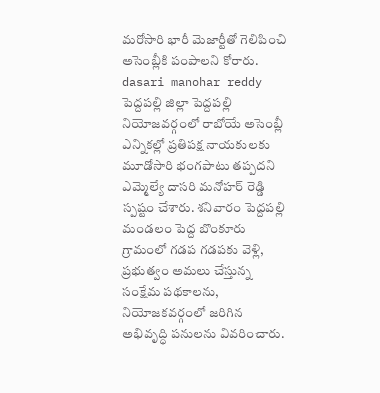మరోసారి భారీ మెజార్టీతో గెలిపించి అసెంబ్లీకి పంపాలని కోరారు.
dasari manohar reddy
పెద్దపల్లి జిల్లా పెద్దపల్లి నియోజవర్గంలో రాబోయే అసెంబ్లీ ఎన్నికల్లో ప్రతిపక్ష నాయకులకు మూడోసారి భంగపాటు తప్పదని ఎమ్మెల్యే దాసరి మనోహర్ రెడ్డి స్పష్టం చేశారు. శనివారం పెద్దపల్లి మండలం పెద్ద బొంకూరు గ్రామంలో గడప గడపకు వెళ్లి, ప్రభుత్వం అమలు చేస్తున్న సంక్షేమ పథకాలను, నియోజకవర్గంలో జరిగిన అభివృద్ధి పనులను వివరించారు.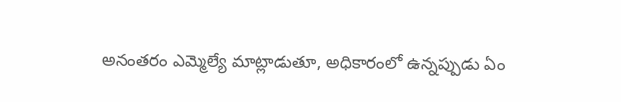అనంతరం ఎమ్మెల్యే మాట్లాడుతూ, అధికారంలో ఉన్నప్పుడు ఏం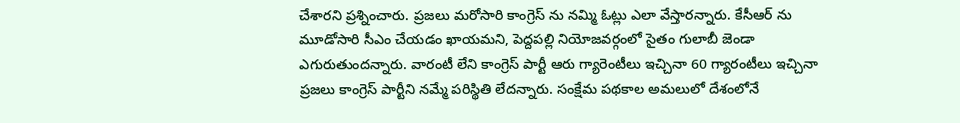చేశారని ప్రశ్నించారు. ప్రజలు మరోసారి కాంగ్రెస్ ను నమ్మి ఓట్లు ఎలా వేస్తారన్నారు. కేసీఆర్ ను మూడోసారి సీఎం చేయడం ఖాయమని, పెద్దపల్లి నియోజవర్గంలో సైతం గులాబీ జెండా ఎగురుతుందన్నారు. వారంటీ లేని కాంగ్రెస్ పార్టీ ఆరు గ్యారెంటీలు ఇచ్చినా 60 గ్యారంటీలు ఇచ్చినా ప్రజలు కాంగ్రెస్ పార్టీని నమ్మే పరిస్థితి లేదన్నారు. సంక్షేమ పథకాల అమలులో దేశంలోనే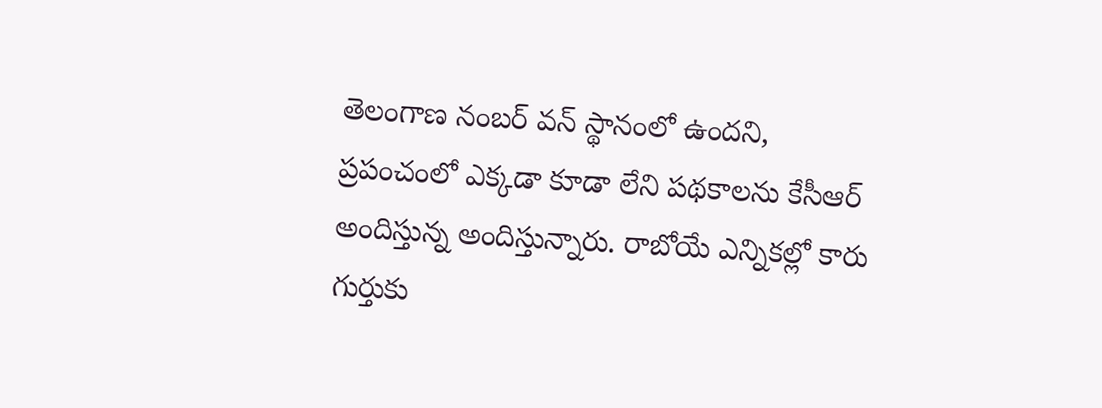తెలంగాణ నంబర్ వన్ స్థానంలో ఉందని, ప్రపంచంలో ఎక్కడా కూడా లేని పథకాలను కేసీఆర్ అందిస్తున్న అందిస్తున్నారు. రాబోయే ఎన్నికల్లో కారు గుర్తుకు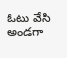ఓటు వేసి అండగా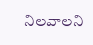నిలవాలని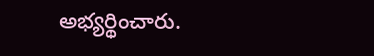అభ్యర్థించారు.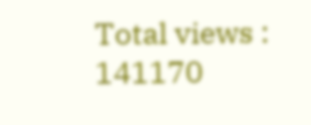Total views : 141170